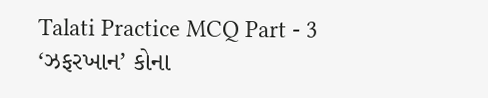Talati Practice MCQ Part - 3 ‘ઝફરખાન’ કોના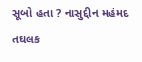સૂબો હતા ? નાસુદ્દીન મહંમદ તઘલક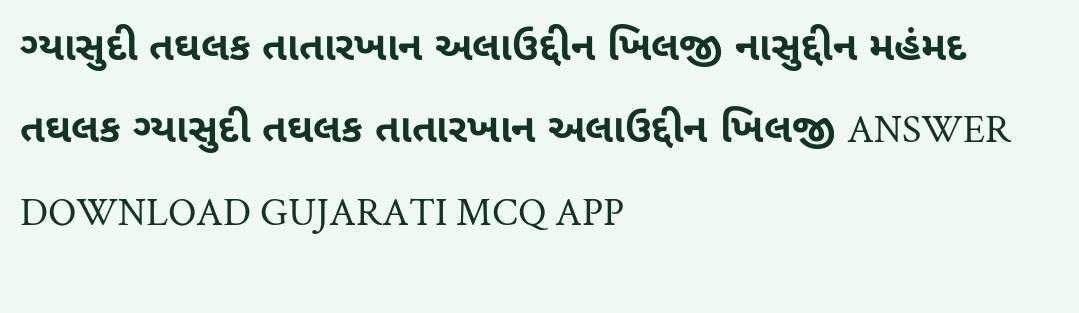ગ્યાસુદી તઘલક તાતારખાન અલાઉદ્દીન ખિલજી નાસુદ્દીન મહંમદ તઘલક ગ્યાસુદી તઘલક તાતારખાન અલાઉદ્દીન ખિલજી ANSWER DOWNLOAD GUJARATI MCQ APP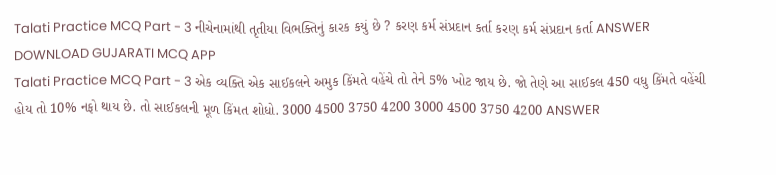Talati Practice MCQ Part - 3 નીચેનામાંથી તૃતીયા વિભક્તિનું કારક કયું છે ? કરણ કર્મ સંપ્રદાન કર્તા કરણ કર્મ સંપ્રદાન કર્તા ANSWER DOWNLOAD GUJARATI MCQ APP
Talati Practice MCQ Part - 3 એક વ્યક્તિ એક સાઈકલને અમુક કિંમતે વહેંચે તો તેને 5% ખોટ જાય છે. જો તેણે આ સાઈકલ 450 વધુ કિંમતે વહેંચી હોય તો 10% નફો થાય છે. તો સાઈકલની મૂળ કિંમત શોધો. 3000 4500 3750 4200 3000 4500 3750 4200 ANSWER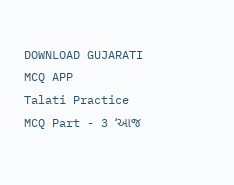DOWNLOAD GUJARATI MCQ APP
Talati Practice MCQ Part - 3 ‘આજ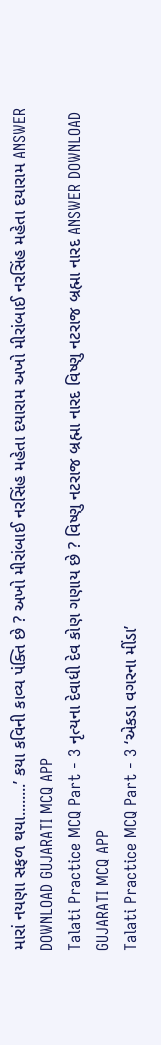મારાં નયણા સફળ થયા........’ કયા કવિની કાવ્ય પંક્તિ છે ? અખો મીરાંબાઈ નરસિંહ મહેતા દયારામ અખો મીરાંબાઈ નરસિંહ મહેતા દયારામ ANSWER DOWNLOAD GUJARATI MCQ APP
Talati Practice MCQ Part - 3 નૃત્યના દેવાધી દેવ કોણ ગણાય છે ? વિષ્ણુ નટરાજ બ્રહ્મા નારદ વિષ્ણુ નટરાજ બ્રહ્મા નારદ ANSWER DOWNLOAD GUJARATI MCQ APP
Talati Practice MCQ Part - 3 ‘એકડા વગરના મીંડા’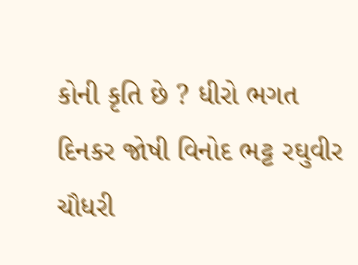કોની કૃતિ છે ? ધીરો ભગત દિનકર જોષી વિનોદ ભટ્ટ રઘુવીર ચૌધરી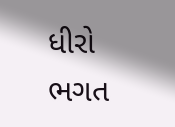ધીરો ભગત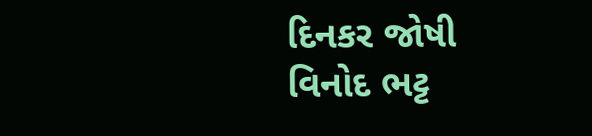દિનકર જોષી વિનોદ ભટ્ટ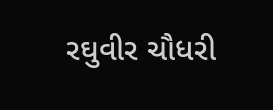રઘુવીર ચૌધરી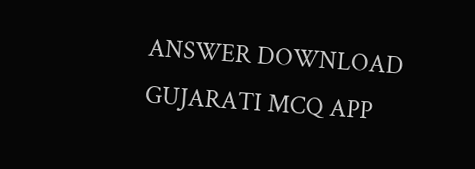ANSWER DOWNLOAD GUJARATI MCQ APP